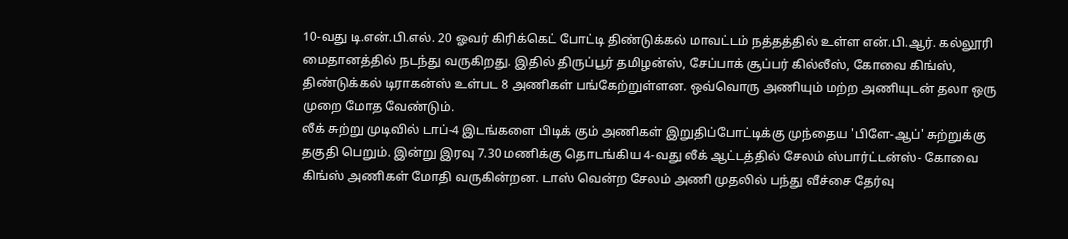10-வது டி.என்.பி.எல். 20 ஓவர் கிரிக்கெட் போட்டி திண்டுக்கல் மாவட்டம் நத்தத்தில் உள்ள என்.பி.ஆர். கல்லூரி மைதானத்தில் நடந்து வருகிறது. இதில் திருப்பூர் தமிழன்ஸ், சேப்பாக் சூப்பர் கில்லீஸ், கோவை கிங்ஸ், திண்டுக்கல் டிராகன்ஸ் உள்பட 8 அணிகள் பங்கேற்றுள்ளன. ஒவ்வொரு அணியும் மற்ற அணியுடன் தலா ஒரு முறை மோத வேண்டும்.
லீக் சுற்று முடிவில் டாப்-4 இடங்களை பிடிக் கும் அணிகள் இறுதிப்போட்டிக்கு முந்தைய 'பிளே-ஆப்' சுற்றுக்கு தகுதி பெறும். இன்று இரவு 7.30 மணிக்கு தொடங்கிய 4-வது லீக் ஆட்டத்தில் சேலம் ஸ்பார்ட்டன்ஸ்- கோவை கிங்ஸ் அணிகள் மோதி வருகின்றன. டாஸ் வென்ற சேலம் அணி முதலில் பந்து வீச்சை தேர்வு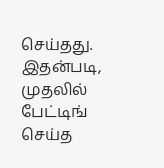செய்தது. இதன்படி, முதலில் பேட்டிங் செய்த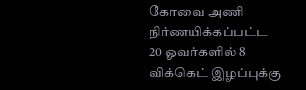கோவை அணி நிர்ணயிக்கப்பட்ட 20 ஓவர்களில் 8 விக்கெட் இழப்புக்கு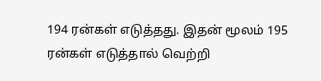194 ரன்கள் எடுத்தது. இதன் மூலம் 195 ரன்கள் எடுத்தால் வெற்றி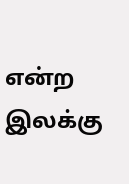என்ற இலக்கு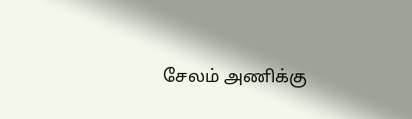சேலம் அணிக்கு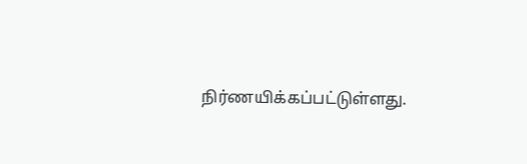நிர்ணயிக்கப்பட்டுள்ளது.